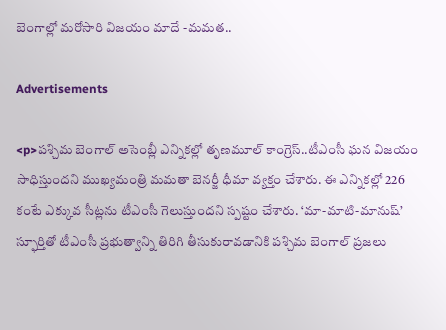బెంగాల్లో మరోసారి విజయం మాదే -మమత..

Advertisements

<p>పశ్చిమ బెంగాల్ అసెంబ్లీ ఎన్నికల్లో తృణమూల్ కాంగ్రెస్..టీఎంసీ ఘన విజయం సాధిస్తుందని ముఖ్యమంత్రి మమతా బెనర్జీ ధీమా వ్యక్తం చేశారు. ఈ ఎన్నికల్లో 226 కంటే ఎక్కువ సీట్లను టీఎంసీ గెలుస్తుందని స్పష్టం చేశారు. ‘మా-మాటి-మానుష్’ స్ఫూర్తితో టీఎంసీ ప్రభుత్వాన్ని తిరిగి తీసుకురావడానికి పశ్చిమ బెంగాల్ ప్రజలు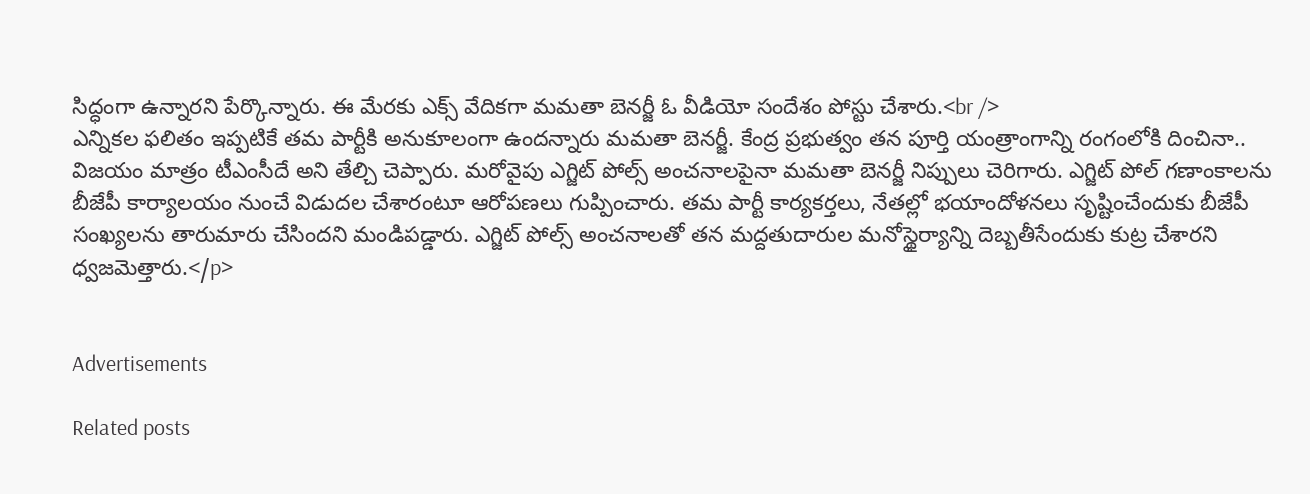సిద్ధంగా ఉన్నారని పేర్కొన్నారు. ఈ మేరకు ఎక్స్ వేదికగా మమతా బెనర్జీ ఓ వీడియో సందేశం పోస్టు చేశారు.<br />
ఎన్నికల ఫలితం ఇప్పటికే తమ పార్టీకి అనుకూలంగా ఉందన్నారు మమతా బెనర్జీ. కేంద్ర ప్రభుత్వం తన పూర్తి యంత్రాంగాన్ని రంగంలోకి దించినా.. విజయం మాత్రం టీఎంసీదే అని తేల్చి చెప్పారు. మరోవైపు ఎగ్జిట్ పోల్స్ అంచనాలపైనా మమతా బెనర్జీ నిప్పులు చెరిగారు. ఎగ్జిట్ పోల్ గణాంకాలను బీజేపీ కార్యాలయం నుంచే విడుదల చేశారంటూ ఆరోపణలు గుప్పించారు. తమ పార్టీ కార్యకర్తలు, నేతల్లో భయాందోళనలు సృష్టించేందుకు బీజేపీ సంఖ్యలను తారుమారు చేసిందని మండిపడ్డారు. ఎగ్జిట్ పోల్స్ అంచనాలతో తన మద్దతుదారుల మనోస్థైర్యాన్ని దెబ్బతీసేందుకు కుట్ర చేశారని ధ్వజమెత్తారు.</p>


Advertisements

Related posts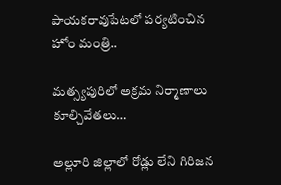పాయకరావుపేటలో పర్యటించిన హోం మంత్రి..

మత్స్యపురిలో అక్రమ నిర్మాణాలు కూల్చివేతలు…

అల్లూరి జిల్లాలో రోడ్లు లేని గిరిజన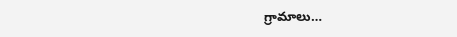గ్రామాలు…